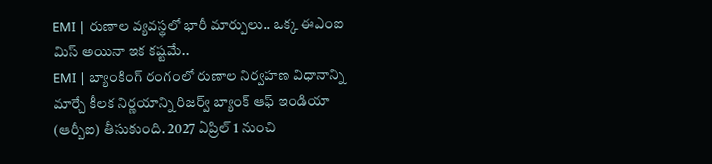EMI | రుణాల వ్యవస్థలో భారీ మార్పులు.. ఒక్క ఈఎంఐ మిస్ అయినా ఇక కష్టమే..
EMI | బ్యాంకింగ్ రంగంలో రుణాల నిర్వహణ విధానాన్ని మార్చే కీలక నిర్ణయాన్ని రిజర్వ్ బ్యాంక్ ఆఫ్ ఇండియా (ఆర్బీఐ) తీసుకుంది. 2027 ఏప్రిల్ 1 నుంచి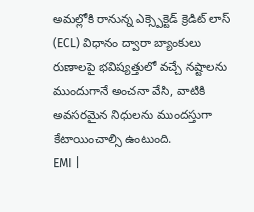అమల్లోకి రానున్న ఎక్స్పెక్టెడ్ క్రెడిట్ లాస్ (ECL) విధానం ద్వారా బ్యాంకులు రుణాలపై భవిష్యత్తులో వచ్చే నష్టాలను ముందుగానే అంచనా వేసి, వాటికి అవసరమైన నిధులను ముందస్తుగా కేటాయించాల్సి ఉంటుంది.
EMI |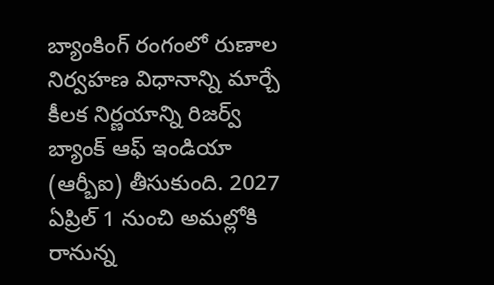బ్యాంకింగ్ రంగంలో రుణాల నిర్వహణ విధానాన్ని మార్చే కీలక నిర్ణయాన్ని రిజర్వ్ బ్యాంక్ ఆఫ్ ఇండియా (ఆర్బీఐ) తీసుకుంది. 2027 ఏప్రిల్ 1 నుంచి అమల్లోకి రానున్న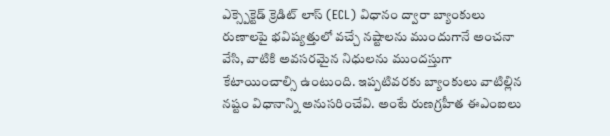ఎక్స్పెక్టెడ్ క్రెడిట్ లాస్ (ECL) విధానం ద్వారా బ్యాంకులు రుణాలపై భవిష్యత్తులో వచ్చే నష్టాలను ముందుగానే అంచనా వేసి, వాటికి అవసరమైన నిధులను ముందస్తుగా కేటాయించాల్సి ఉంటుంది. ఇప్పటివరకు బ్యాంకులు వాటిల్లిన నష్టం విధానాన్ని అనుసరించేవి. అంటే రుణగ్రహీత ఈఎంఐలు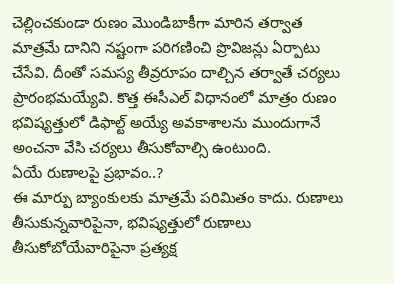చెల్లించకుండా రుణం మొండిబాకీగా మారిన తర్వాత మాత్రమే దానిని నష్టంగా పరిగణించి ప్రొవిజన్లు ఏర్పాటు చేసేవి. దీంతో సమస్య తీవ్రరూపం దాల్చిన తర్వాతే చర్యలు ప్రారంభమయ్యేవి. కొత్త ఈసీఎల్ విధానంలో మాత్రం రుణం భవిష్యత్తులో డిఫాల్ట్ అయ్యే అవకాశాలను ముందుగానే అంచనా వేసి చర్యలు తీసుకోవాల్సి ఉంటుంది.
ఏయే రుణాలపై ప్రభావం..?
ఈ మార్పు బ్యాంకులకు మాత్రమే పరిమితం కాదు. రుణాలు తీసుకున్నవారిపైనా, భవిష్యత్తులో రుణాలు తీసుకోబోయేవారిపైనా ప్రత్యక్ష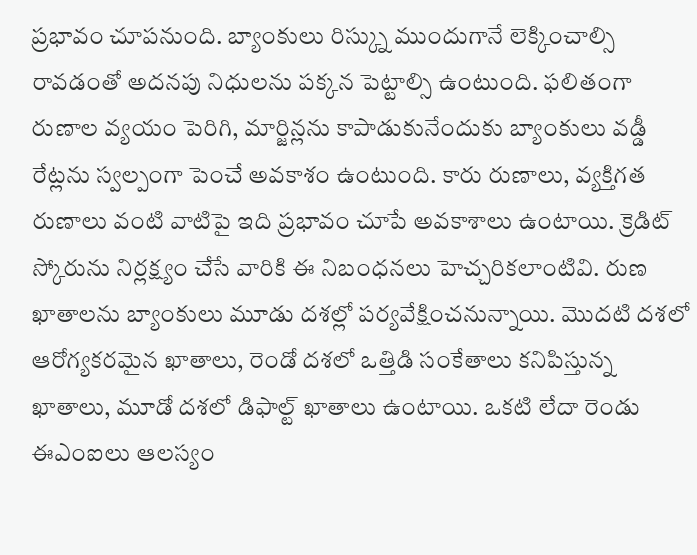ప్రభావం చూపనుంది. బ్యాంకులు రిస్క్ను ముందుగానే లెక్కించాల్సి రావడంతో అదనపు నిధులను పక్కన పెట్టాల్సి ఉంటుంది. ఫలితంగా రుణాల వ్యయం పెరిగి, మార్జిన్లను కాపాడుకునేందుకు బ్యాంకులు వడ్డీ రేట్లను స్వల్పంగా పెంచే అవకాశం ఉంటుంది. కారు రుణాలు, వ్యక్తిగత రుణాలు వంటి వాటిపై ఇది ప్రభావం చూపే అవకాశాలు ఉంటాయి. క్రెడిట్ స్కోరును నిర్లక్ష్యం చేసే వారికి ఈ నిబంధనలు హెచ్చరికలాంటివి. రుణ ఖాతాలను బ్యాంకులు మూడు దశల్లో పర్యవేక్షించనున్నాయి. మొదటి దశలో ఆరోగ్యకరమైన ఖాతాలు, రెండో దశలో ఒత్తిడి సంకేతాలు కనిపిస్తున్న ఖాతాలు, మూడో దశలో డిఫాల్ట్ ఖాతాలు ఉంటాయి. ఒకటి లేదా రెండు ఈఎంఐలు ఆలస్యం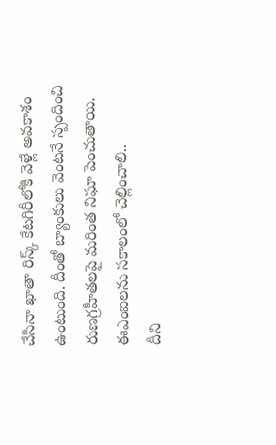చేసినా ఖాతా రిస్క్ కేటగిరీలోకి వెళ్లే అవకాశం ఉంటుంది. దీంతో బ్యాంకులు వెంటనే స్పందించి రుణగ్రహీతలపై మరింత నిఘా పెంచుతాయి.
ఈఎంఐలను సకాలంలో చెల్లించాలి..
దీని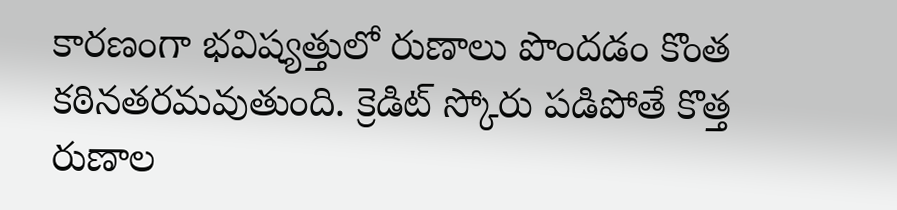కారణంగా భవిష్యత్తులో రుణాలు పొందడం కొంత కఠినతరమవుతుంది. క్రెడిట్ స్కోరు పడిపోతే కొత్త రుణాల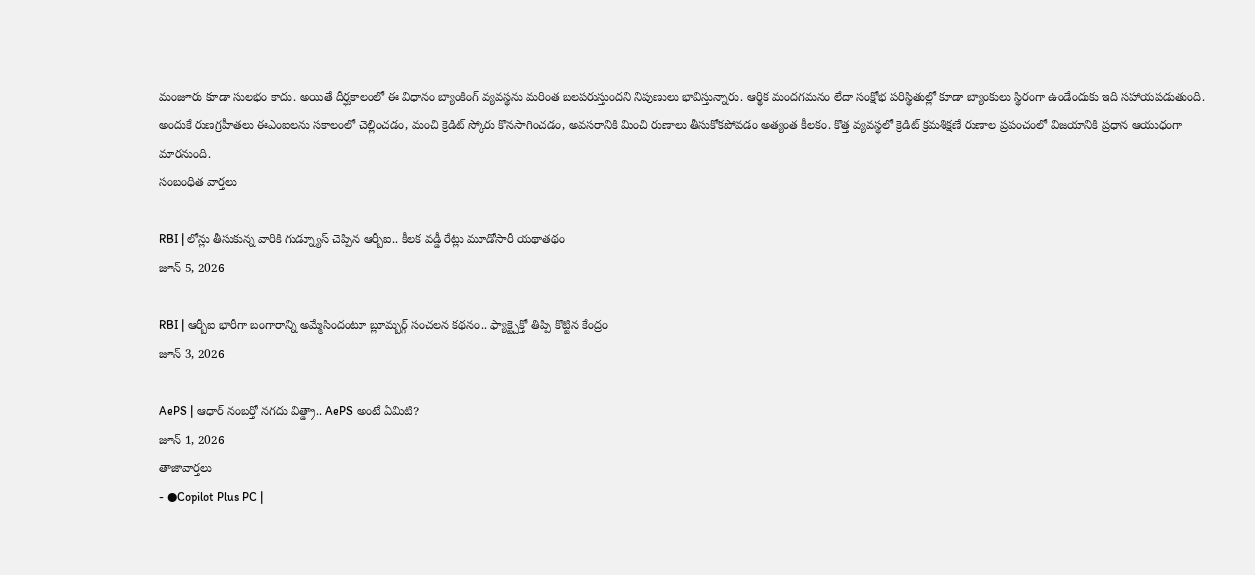మంజూరు కూడా సులభం కాదు. అయితే దీర్ఘకాలంలో ఈ విధానం బ్యాంకింగ్ వ్యవస్థను మరింత బలపరుస్తుందని నిపుణులు భావిస్తున్నారు. ఆర్థిక మందగమనం లేదా సంక్షోభ పరిస్థితుల్లో కూడా బ్యాంకులు స్థిరంగా ఉండేందుకు ఇది సహాయపడుతుంది. అందుకే రుణగ్రహీతలు ఈఎంఐలను సకాలంలో చెల్లించడం, మంచి క్రెడిట్ స్కోరు కొనసాగించడం, అవసరానికి మించి రుణాలు తీసుకోకపోవడం అత్యంత కీలకం. కొత్త వ్యవస్థలో క్రెడిట్ క్రమశిక్షణే రుణాల ప్రపంచంలో విజయానికి ప్రధాన ఆయుధంగా మారనుంది.
సంబంధిత వార్తలు

RBI | లోన్లు తీసుకున్న వారికి గుడ్న్యూస్ చెప్పిన ఆర్బీఐ.. కీలక వడ్డీ రేట్లు మూడోసారీ యథాతథం
జూన్ 5, 2026

RBI | ఆర్బీఐ భారీగా బంగారాన్ని అమ్మేసిందంటూ బ్లూమ్బర్గ్ సంచలన కథనం.. ఫ్యాక్ట్చెక్తో తిప్పి కొట్టిన కేంద్రం
జూన్ 3, 2026

AePS | ఆధార్ నంబర్తో నగదు విత్డ్రా.. AePS అంటే ఏమిటి?
జూన్ 1, 2026
తాజావార్తలు
- ●Copilot Plus PC |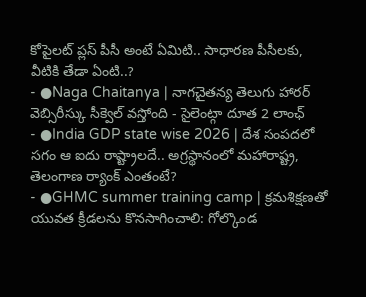కోపైలట్ ప్లస్ పీసీ అంటే ఏమిటి.. సాధారణ పీసీలకు, వీటికి తేడా ఏంటి..?
- ●Naga Chaitanya | నాగచైతన్య తెలుగు హారర్ వెబ్సిరీస్కు సీక్వెల్ వస్తోంది - సైలెంట్గా దూత 2 లాంఛ్
- ●India GDP state wise 2026 | దేశ సంపదలో సగం ఆ ఐదు రాష్ట్రాలదే.. అగ్రస్థానంలో మహారాష్ట్ర, తెలంగాణ ర్యాంక్ ఎంతంటే?
- ●GHMC summer training camp | క్రమశిక్షణతో యువత క్రీడలను కొనసాగించాలి: గోల్కొండ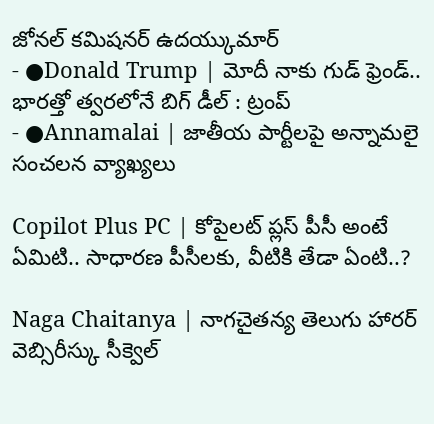జోనల్ కమిషనర్ ఉదయ్కుమార్
- ●Donald Trump | మోదీ నాకు గుడ్ ఫ్రెండ్.. భారత్తో త్వరలోనే బిగ్ డీల్ : ట్రంప్
- ●Annamalai | జాతీయ పార్టీలపై అన్నామలై సంచలన వ్యాఖ్యలు

Copilot Plus PC | కోపైలట్ ప్లస్ పీసీ అంటే ఏమిటి.. సాధారణ పీసీలకు, వీటికి తేడా ఏంటి..?

Naga Chaitanya | నాగచైతన్య తెలుగు హారర్ వెబ్సిరీస్కు సీక్వెల్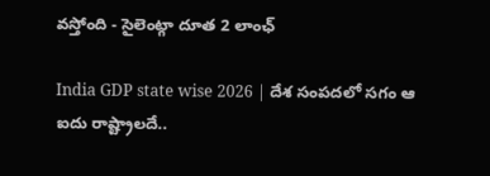వస్తోంది - సైలెంట్గా దూత 2 లాంఛ్

India GDP state wise 2026 | దేశ సంపదలో సగం ఆ ఐదు రాష్ట్రాలదే..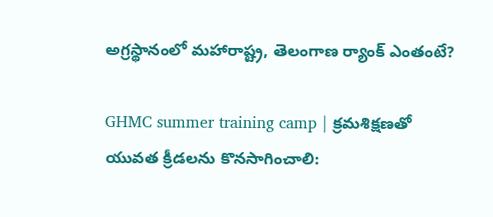అగ్రస్థానంలో మహారాష్ట్ర, తెలంగాణ ర్యాంక్ ఎంతంటే?

GHMC summer training camp | క్రమశిక్షణతో యువత క్రీడలను కొనసాగించాలి: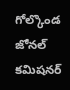గోల్కొండ జోనల్ కమిషనర్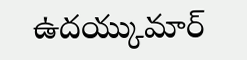ఉదయ్కుమార్